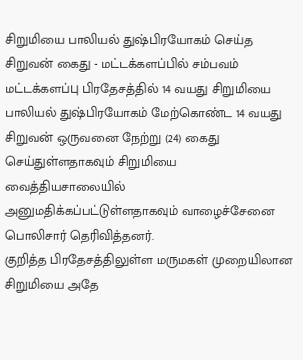சிறுமியை பாலியல் துஷ்பிரயோகம் செய்த சிறுவன் கைது - மட்டக்களப்பில் சம்பவம்
மட்டக்களப்பு பிரதேசத்தில் 14 வயது சிறுமியை பாலியல் துஷ்பிரயோகம் மேற்கொண்ட 14 வயது சிறுவன் ஒருவனை நேற்று (24) கைது செய்துள்ளதாகவும் சிறுமியை வைத்தியசாலையில் அனுமதிக்கப்பட்டுள்ளதாகவும் வாழைச்சேனை பொலிசார் தெரிவித்தனர்.
குறித்த பிரதேசத்திலுள்ள மருமகள் முறையிலான சிறுமியை அதே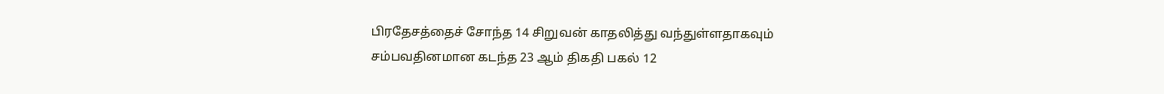பிரதேசத்தைச் சோந்த 14 சிறுவன் காதலித்து வந்துள்ளதாகவும் சம்பவதினமான கடந்த 23 ஆம் திகதி பகல் 12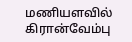மணியளவில் கிரான்வேம்பு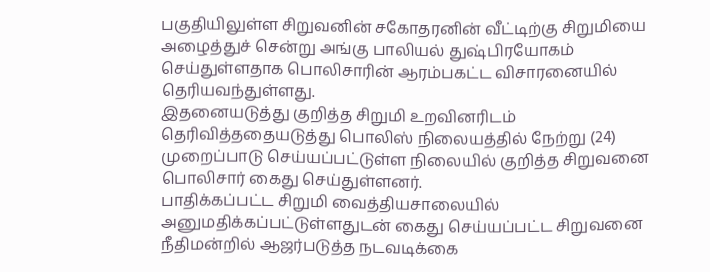பகுதியிலுள்ள சிறுவனின் சகோதரனின் வீட்டிற்கு சிறுமியை அழைத்துச் சென்று அங்கு பாலியல் துஷ்பிரயோகம் செய்துள்ளதாக பொலிசாரின் ஆரம்பகட்ட விசாரனையில் தெரியவந்துள்ளது.
இதனையடுத்து குறித்த சிறுமி உறவினரிடம் தெரிவித்ததையடுத்து பொலிஸ் நிலையத்தில் நேற்று (24) முறைப்பாடு செய்யப்பட்டுள்ள நிலையில் குறித்த சிறுவனை பொலிசார் கைது செய்துள்ளனர்.
பாதிக்கப்பட்ட சிறுமி வைத்தியசாலையில் அனுமதிக்கப்பட்டுள்ளதுடன் கைது செய்யப்பட்ட சிறுவனை நீதிமன்றில் ஆஜர்படுத்த நடவடிக்கை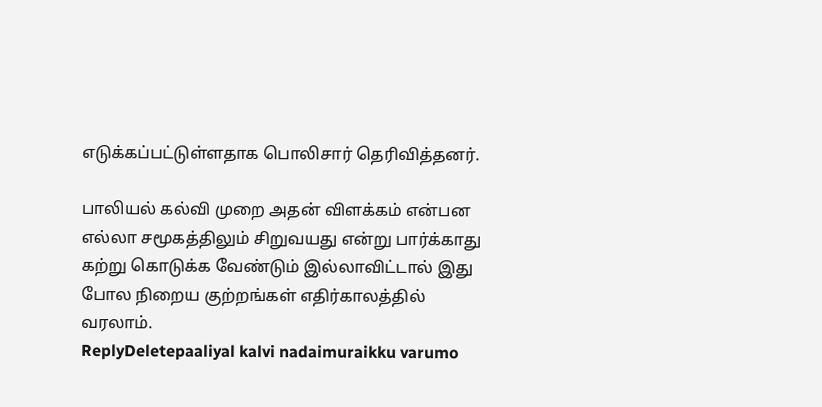எடுக்கப்பட்டுள்ளதாக பொலிசார் தெரிவித்தனர்.

பாலியல் கல்வி முறை அதன் விளக்கம் என்பன எல்லா சமூகத்திலும் சிறுவயது என்று பார்க்காது கற்று கொடுக்க வேண்டும் இல்லாவிட்டால் இது போல நிறைய குற்றங்கள் எதிர்காலத்தில் வரலாம்.
ReplyDeletepaaliyal kalvi nadaimuraikku varumo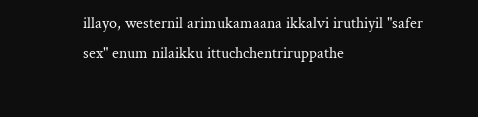illayo, westernil arimukamaana ikkalvi iruthiyil "safer sex" enum nilaikku ittuchchentriruppathe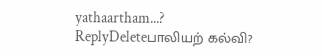yathaartham...?
ReplyDeleteபாலியற் கல்வி?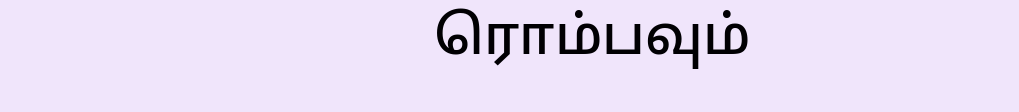ரொம்பவும்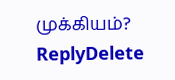முக்கியம்?
ReplyDelete